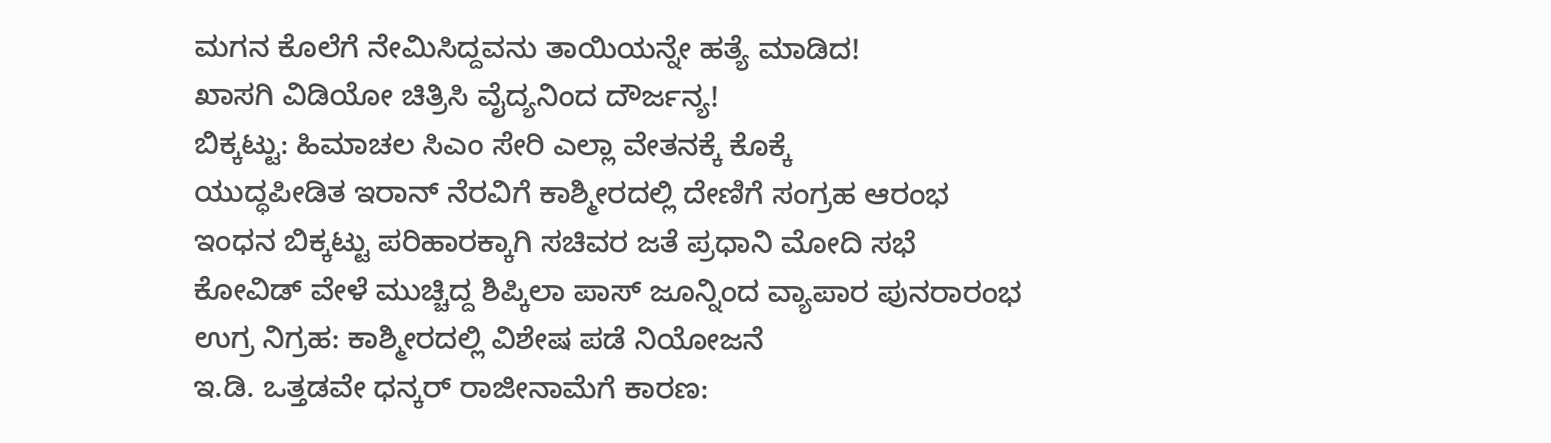ಮಗನ ಕೊಲೆಗೆ ನೇಮಿಸಿದ್ದವನು ತಾಯಿಯನ್ನೇ ಹತ್ಯೆ ಮಾಡಿದ!
ಖಾಸಗಿ ವಿಡಿಯೋ ಚಿತ್ರಿಸಿ ವೈದ್ಯನಿಂದ ದೌರ್ಜನ್ಯ!
ಬಿಕ್ಕಟ್ಟು: ಹಿಮಾಚಲ ಸಿಎಂ ಸೇರಿ ಎಲ್ಲಾ ವೇತನಕ್ಕೆ ಕೊಕ್ಕೆ
ಯುದ್ಧಪೀಡಿತ ಇರಾನ್ ನೆರವಿಗೆ ಕಾಶ್ಮೀರದಲ್ಲಿ ದೇಣಿಗೆ ಸಂಗ್ರಹ ಆರಂಭ
ಇಂಧನ ಬಿಕ್ಕಟ್ಟು ಪರಿಹಾರಕ್ಕಾಗಿ ಸಚಿವರ ಜತೆ ಪ್ರಧಾನಿ ಮೋದಿ ಸಭೆ
ಕೋವಿಡ್ ವೇಳೆ ಮುಚ್ಚಿದ್ದ ಶಿಪ್ಕಿಲಾ ಪಾಸ್ ಜೂನ್ನಿಂದ ವ್ಯಾಪಾರ ಪುನರಾರಂಭ
ಉಗ್ರ ನಿಗ್ರಹ: ಕಾಶ್ಮೀರದಲ್ಲಿ ವಿಶೇಷ ಪಡೆ ನಿಯೋಜನೆ
ಇ.ಡಿ. ಒತ್ತಡವೇ ಧನ್ಕರ್ ರಾಜೀನಾಮೆಗೆ ಕಾರಣ: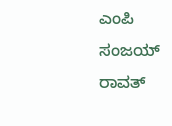ಎಂಪಿ ಸಂಜಯ್ ರಾವತ್